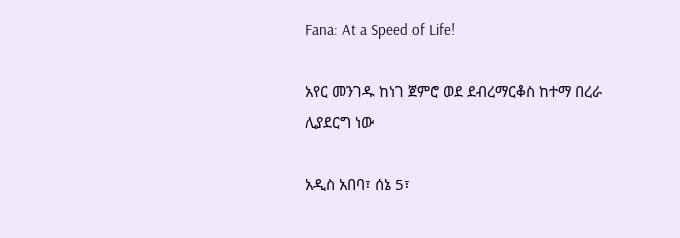Fana: At a Speed of Life!

አየር መንገዱ ከነገ ጀምሮ ወደ ደብረማርቆስ ከተማ በረራ ሊያደርግ ነው

አዲስ አበባ፣ ሰኔ 5፣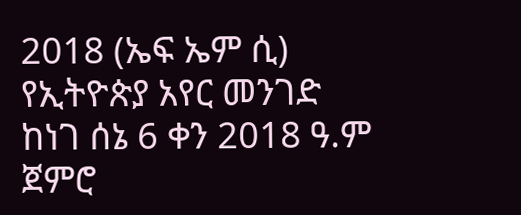2018 (ኤፍ ኤም ሲ) የኢትዮጵያ አየር መንገድ ከነገ ሰኔ 6 ቀን 2018 ዓ.ም ጀምሮ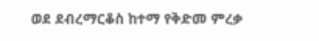ወደ ደብረማርቆስ ከተማ የቅድመ ምረቃ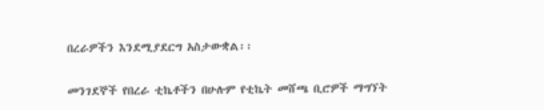በረራዎችን እንደሚያደርግ አስታውቋል፡፡

መንገደኞች የበረራ ቲኬቶችን በሁሉም የቲኬት መሸጫ ቢሮዎች ማግኘት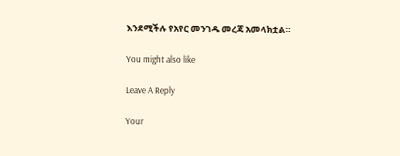እንደሚችሉ የአየር መንገዱ መረጃ አመላክቷል።

You might also like

Leave A Reply

Your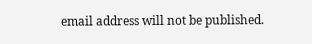email address will not be published.